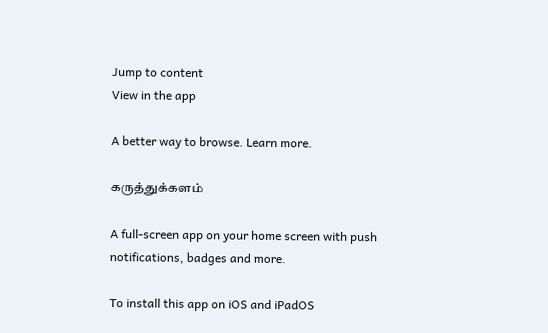Jump to content
View in the app

A better way to browse. Learn more.

கருத்துக்களம்

A full-screen app on your home screen with push notifications, badges and more.

To install this app on iOS and iPadOS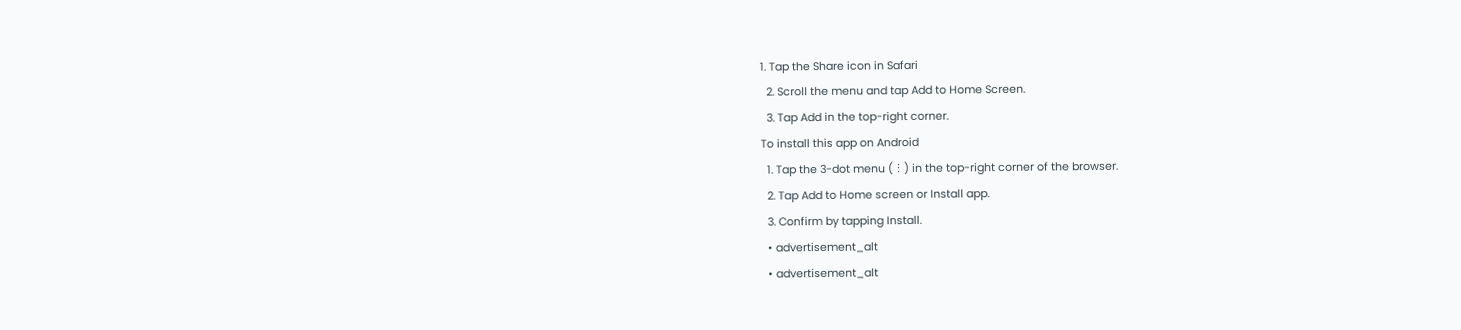1. Tap the Share icon in Safari
  2. Scroll the menu and tap Add to Home Screen.
  3. Tap Add in the top-right corner.
To install this app on Android
  1. Tap the 3-dot menu (⋮) in the top-right corner of the browser.
  2. Tap Add to Home screen or Install app.
  3. Confirm by tapping Install.
  • advertisement_alt
  • advertisement_alt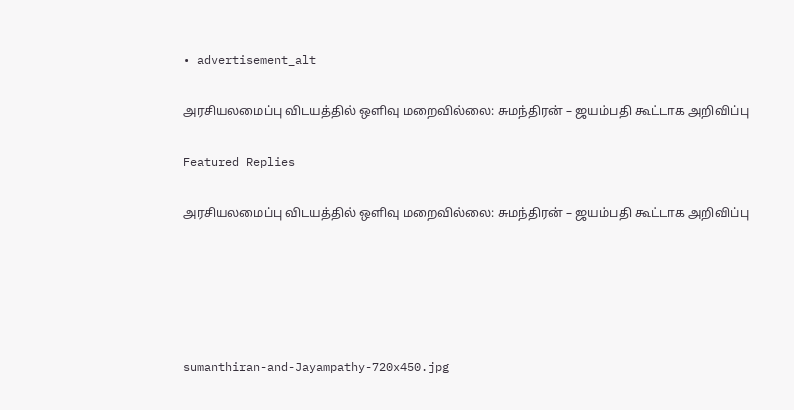• advertisement_alt

அரசியலமைப்பு விடயத்தில் ஒளிவு மறைவில்லை: சுமந்திரன் – ஜயம்பதி கூட்டாக அறிவிப்பு

Featured Replies

அரசியலமைப்பு விடயத்தில் ஒளிவு மறைவில்லை: சுமந்திரன் – ஜயம்பதி கூட்டாக அறிவிப்பு





sumanthiran-and-Jayampathy-720x450.jpg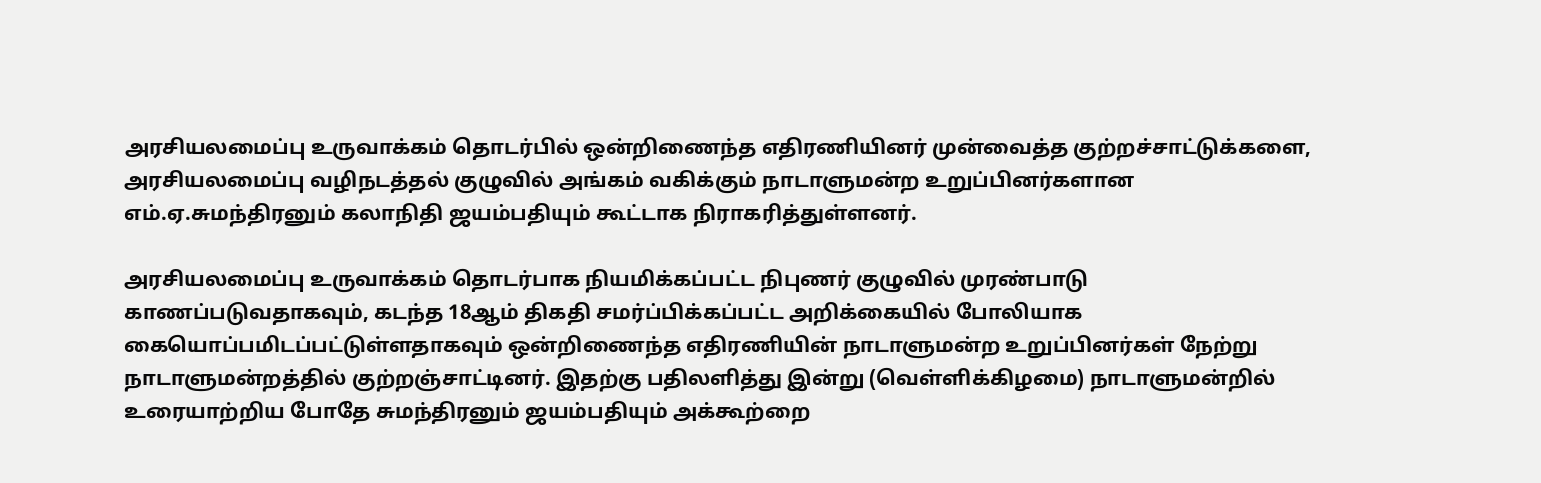அரசியலமைப்பு உருவாக்கம் தொடர்பில் ஒன்றிணைந்த எதிரணியினர் முன்வைத்த குற்றச்சாட்டுக்களை, அரசியலமைப்பு வழிநடத்தல் குழுவில் அங்கம் வகிக்கும் நாடாளுமன்ற உறுப்பினர்களான எம்.ஏ.சுமந்திரனும் கலாநிதி ஜயம்பதியும் கூட்டாக நிராகரித்துள்ளனர்.

அரசியலமைப்பு உருவாக்கம் தொடர்பாக நியமிக்கப்பட்ட நிபுணர் குழுவில் முரண்பாடு காணப்படுவதாகவும், கடந்த 18ஆம் திகதி சமர்ப்பிக்கப்பட்ட அறிக்கையில் போலியாக கையொப்பமிடப்பட்டுள்ளதாகவும் ஒன்றிணைந்த எதிரணியின் நாடாளுமன்ற உறுப்பினர்கள் நேற்று நாடாளுமன்றத்தில் குற்றஞ்சாட்டினர். இதற்கு பதிலளித்து இன்று (வெள்ளிக்கிழமை) நாடாளுமன்றில் உரையாற்றிய போதே சுமந்திரனும் ஜயம்பதியும் அக்கூற்றை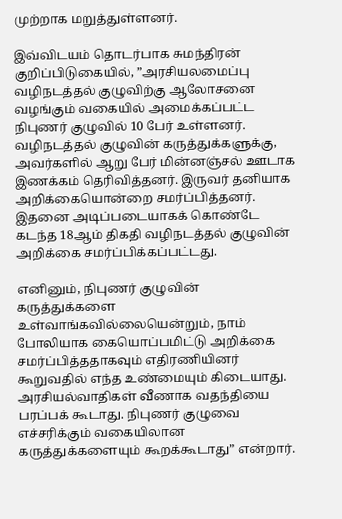முற்றாக மறுத்துள்ளனர்.

இவ்விடயம் தொடர்பாக சுமந்திரன் குறிப்பிடுகையில், ”அரசியலமைப்பு வழிநடத்தல் குழுவிற்கு ஆலோசனை வழங்கும் வகையில் அமைக்கப்பட்ட நிபுணர் குழுவில் 10 பேர் உள்ளனர். வழிநடத்தல் குழுவின் கருத்துக்களுக்கு, அவர்களில் ஆறு பேர் மின்னஞ்சல் ஊடாக இணக்கம் தெரிவித்தனர். இருவர் தனியாக அறிக்கையொன்றை சமர்ப்பித்தனர். இதனை அடிப்படையாகக் கொண்டே கடந்த 18ஆம் திகதி வழிநடத்தல் குழுவின் அறிக்கை சமர்ப்பிக்கப்பட்டது.

எனினும், நிபுணர் குழுவின் கருத்துக்களை உள்வாங்கவில்லையென்றும், நாம் போலியாக கையொப்பமிட்டு அறிக்கை சமர்ப்பித்ததாகவும் எதிரணியினர் கூறுவதில் எந்த உண்மையும் கிடையாது. அரசியல்வாதிகள் வீணாக வதந்தியை பரப்பக் கூடாது. நிபுணர் குழுவை எச்சரிக்கும் வகையிலான கருத்துக்களையும் கூறக்கூடாது” என்றார்.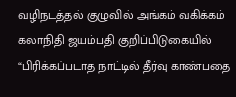வழிநடத்தல் குழுவில் அங்கம் வகிக்கம் கலாநிதி ஜயம்பதி குறிப்பிடுகையில் “பிரிக்கப்படாத நாட்டில் தீர்வு காண்பதை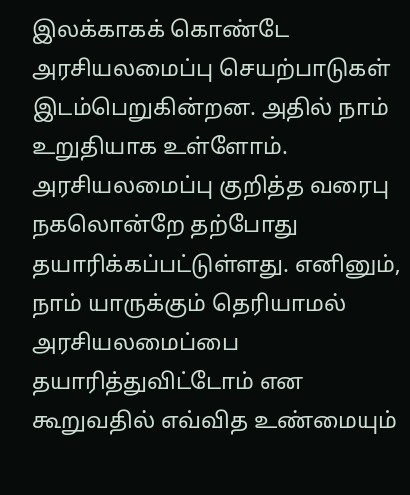இலக்காகக் கொண்டே அரசியலமைப்பு செயற்பாடுகள் இடம்பெறுகின்றன. அதில் நாம் உறுதியாக உள்ளோம். அரசியலமைப்பு குறித்த வரைபு நகலொன்றே தற்போது தயாரிக்கப்பட்டுள்ளது. எனினும், நாம் யாருக்கும் தெரியாமல் அரசியலமைப்பை தயாரித்துவிட்டோம் என கூறுவதில் எவ்வித உண்மையும்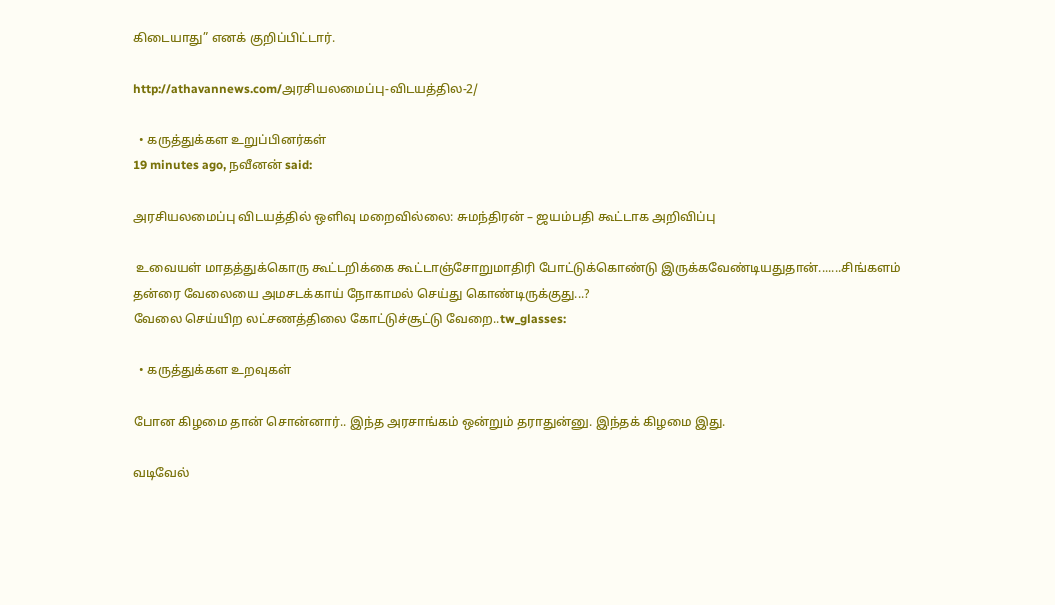கிடையாது” எனக் குறிப்பிட்டார்.

http://athavannews.com/அரசியலமைப்பு-விடயத்தில-2/

  • கருத்துக்கள உறுப்பினர்கள்
19 minutes ago, நவீனன் said:

அரசியலமைப்பு விடயத்தில் ஒளிவு மறைவில்லை: சுமந்திரன் – ஜயம்பதி கூட்டாக அறிவிப்பு

 உவையள் மாதத்துக்கொரு கூட்டறிக்கை கூட்டாஞ்சோறுமாதிரி போட்டுக்கொண்டு இருக்கவேண்டியதுதான்.......சிங்களம் தன்ரை வேலையை அமசடக்காய் நோகாமல் செய்து கொண்டிருக்குது...?
வேலை செய்யிற லட்சணத்திலை கோட்டுச்சூட்டு வேறை..tw_glasses:

  • கருத்துக்கள உறவுகள்

போன கிழமை தான் சொன்னார்.. இந்த அரசாங்கம் ஒன்றும் தராதுன்னு. இந்தக் கிழமை இது.

வடிவேல்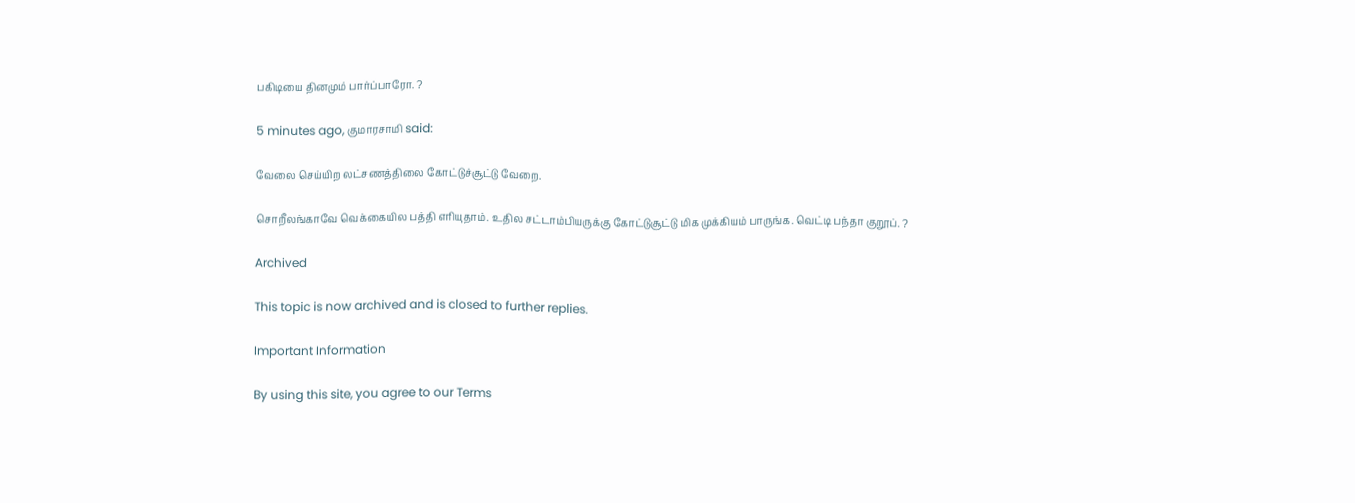பகிடியை தினமும் பார்ப்பாரோ. ?

5 minutes ago, குமாரசாமி said:

வேலை செய்யிற லட்சணத்திலை கோட்டுச்சூட்டு வேறை.

சொறீலங்காவே வெக்கையில பத்தி எரியுதாம். உதில சட்டாம்பியருக்கு கோட்டுசூட்டு மிக முக்கியம் பாருங்க. வெட்டி பந்தா குறூப். ?

Archived

This topic is now archived and is closed to further replies.

Important Information

By using this site, you agree to our Terms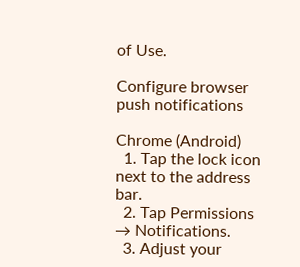of Use.

Configure browser push notifications

Chrome (Android)
  1. Tap the lock icon next to the address bar.
  2. Tap Permissions → Notifications.
  3. Adjust your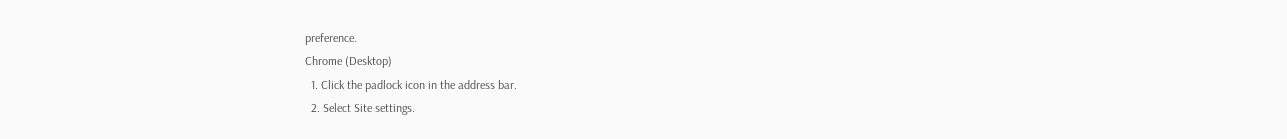preference.
Chrome (Desktop)
  1. Click the padlock icon in the address bar.
  2. Select Site settings.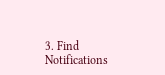3. Find Notifications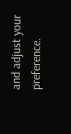and adjust your preference.